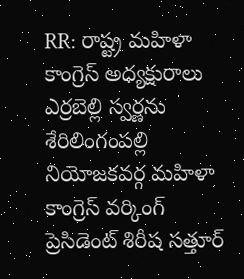RR: రాష్ట్ర మహిళా కాంగ్రెస్ అధ్యక్షురాలు ఎర్రబెల్లి స్వర్ణను శేరిలింగంపల్లి నియోజకవర్గ మహిళా కాంగ్రెస్ వర్కింగ్ ప్రెసిడెంట్ శిరీష సత్తూర్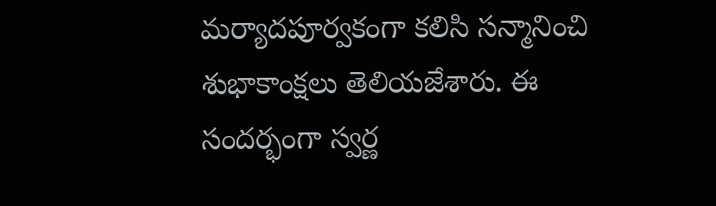మర్యాదపూర్వకంగా కలిసి సన్మానించి శుభాకాంక్షలు తెలియజేశారు. ఈ సందర్భంగా స్వర్ణ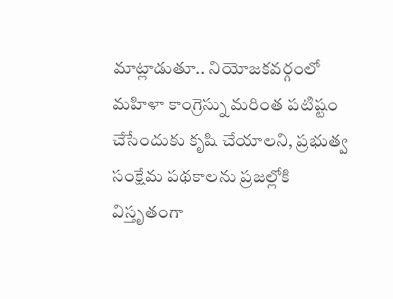మాట్లాడుతూ.. నియోజకవర్గంలో మహిళా కాంగ్రెస్ను మరింత పటిష్టం చేసేందుకు కృషి చేయాలని, ప్రభుత్వ సంక్షేమ పథకాలను ప్రజల్లోకి విస్తృతంగా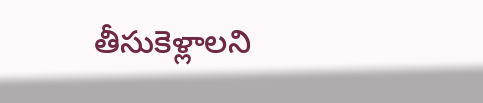తీసుకెళ్లాలని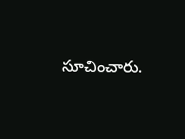సూచించారు.